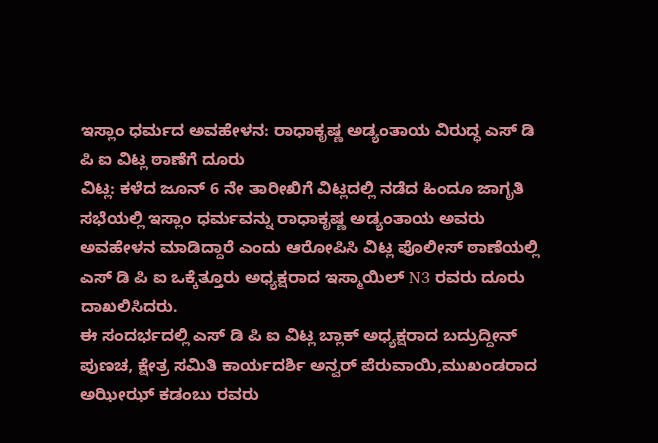ಇಸ್ಲಾಂ ಧರ್ಮದ ಅವಹೇಳನ: ರಾಧಾಕೃಷ್ಣ ಅಡ್ಯಂತಾಯ ವಿರುದ್ಧ ಎಸ್ ಡಿ ಪಿ ಐ ವಿಟ್ಲ ಠಾಣೆಗೆ ದೂರು
ವಿಟ್ಲ: ಕಳೆದ ಜೂನ್ 6 ನೇ ತಾರೀಖಿಗೆ ವಿಟ್ಲದಲ್ಲಿ ನಡೆದ ಹಿಂದೂ ಜಾಗೃತಿ ಸಭೆಯಲ್ಲಿ ಇಸ್ಲಾಂ ಧರ್ಮವನ್ನು ರಾಧಾಕೃಷ್ಣ ಅಡ್ಯಂತಾಯ ಅವರು ಅವಹೇಳನ ಮಾಡಿದ್ದಾರೆ ಎಂದು ಆರೋಪಿಸಿ ವಿಟ್ಲ ಪೊಲೀಸ್ ಠಾಣೆಯಲ್ಲಿ ಎಸ್ ಡಿ ಪಿ ಐ ಒಕ್ಕೆತ್ತೂರು ಅಧ್ಯಕ್ಷರಾದ ಇಸ್ಮಾಯಿಲ್ N3 ರವರು ದೂರು ದಾಖಲಿಸಿದರು.
ಈ ಸಂದರ್ಭದಲ್ಲಿ ಎಸ್ ಡಿ ಪಿ ಐ ವಿಟ್ಲ ಬ್ಲಾಕ್ ಅಧ್ಯಕ್ಷರಾದ ಬದ್ರುದ್ದೀನ್ ಪುಣಚ, ಕ್ಷೇತ್ರ ಸಮಿತಿ ಕಾರ್ಯದರ್ಶಿ ಅನ್ವರ್ ಪೆರುವಾಯಿ,ಮುಖಂಡರಾದ ಅಝೀಝ್ ಕಡಂಬು ರವರು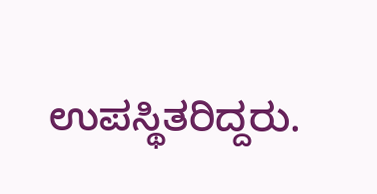ಉಪಸ್ಥಿತರಿದ್ದರು.